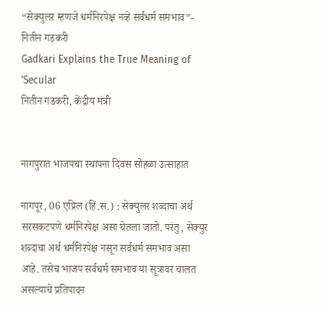“सेक्युलर म्हणजे धर्मनिरपेक्ष नव्हे सर्वधर्म समभाव”- नितीन गडकरी
Gadkari Explains the True Meaning of 'Secular
नितीन गडकरी, केंद्रीय मंत्री


नागपुरात भाजपचा स्थापना दिवस सोहळा उत्साहात

नागपूर, 06 एप्रिल (हिं.स.) : सेक्युलर शब्दाचा अर्थ सरसकटपणे धर्मनिरपेक्ष असा घेतला जातो. परंतु, सेक्युर शब्दाचा अर्थ धर्मनिरपेक्ष नसून सर्वधर्म समभाव असा आहे. तसेच भाजप सर्वधर्म समभाव या सूत्रावर चालत असल्याचे प्रतिपादन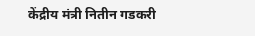केंद्रीय मंत्री नितीन गडकरी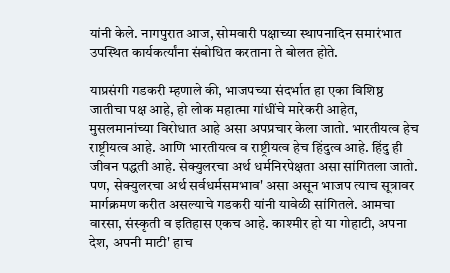यांनी केले. नागपुरात आज, सोमवारी पक्षाच्या स्थापनादिन समारंभात उपस्थित कार्यकर्त्यांना संबोधित करताना ते बोलत होते.

याप्रसंगी गडकरी म्हणाले की, भाजपच्या संदर्भात हा एका विशिष्ठ जातीचा पक्ष आहे, हो लोक महात्मा गांधींचे मारेकरी आहेत, मुसलमानांच्या विरोधात आहे असा अपप्रचार केला जातो. भारतीयत्व हेच राष्ट्रीयत्व आहे. आणि भारतीयत्व व राष्ट्रीयत्व हेच हिंदुत्व आहे. हिंदु ही जीवन पद्धती आहे. सेक्युलरचा अर्थ धर्मनिरपेक्षता असा सांगितला जातो. पण, सेक्युलरचा अर्थ सर्वधर्मसमभाव' असा असून भाजप त्याच सूत्रावर मार्गक्रमण करीत असल्याचे गडकरी यांनी यावेळी सांगितले. आमचा वारसा, संस्कृती व इतिहास एकच आहे. काश्मीर हो या गोहाटी, अपना देश, अपनी माटी' हाच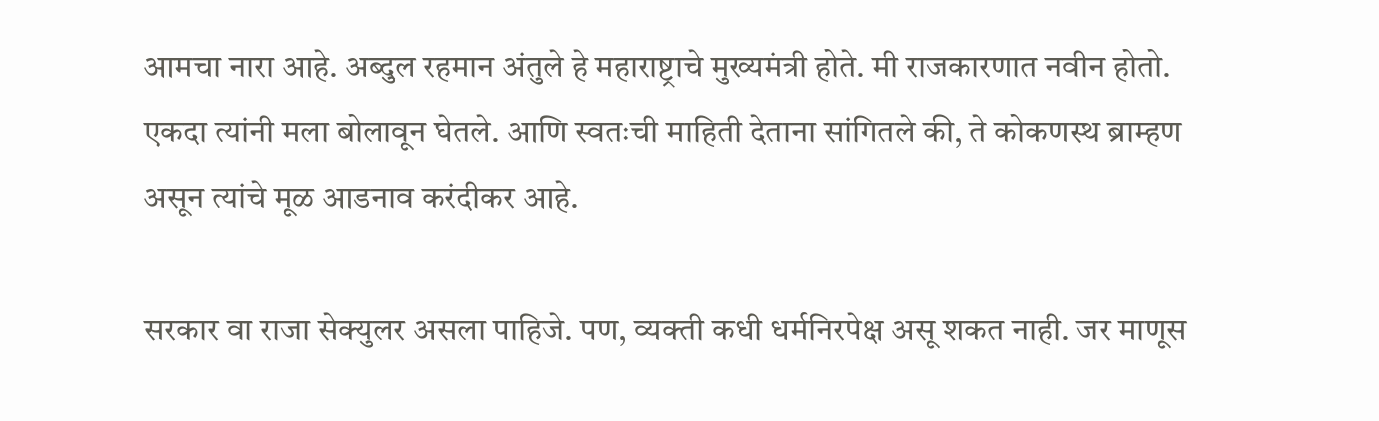आमचा नारा आहे. अब्दुल रहमान अंतुले हे महाराष्ट्राचे मुख्यमंत्री होते. मी राजकारणात नवीन होतो. एकदा त्यांनी मला बोलावून घेतले. आणि स्वतःची माहिती देताना सांगितले की, ते कोकणस्थ ब्राम्हण असून त्यांचे मूळ आडनाव करंदीकर आहे.

सरकार वा राजा सेक्युलर असला पाहिजे. पण, व्यक्ती कधी धर्मनिरपेक्ष असू शकत नाही. जर माणूस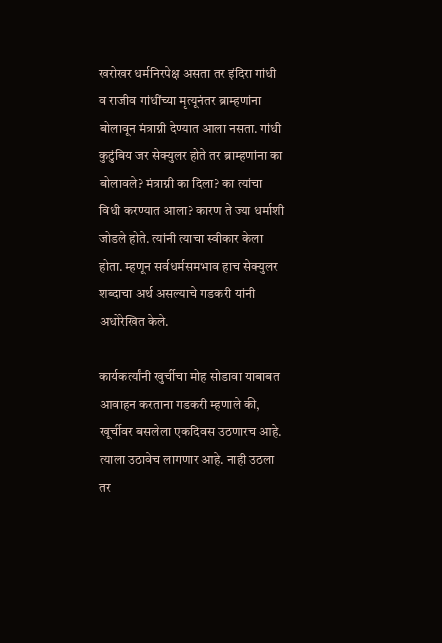खरोखर धर्मनिरपेक्ष असता तर इंदिरा गांधी व राजीव गांधींच्या मृत्यूनंतर ब्राम्हणांना बोलावून मंत्राग्नी देण्यात आला नसता. गांधी कुटुंबिय जर सेक्युलर होते तर ब्राम्हणांना का बोलावले? मंत्राग्नी का दिला? का त्यांचा विधी करण्यात आला? कारण ते ज्या धर्माशी जोडले होते. त्यांनी त्याचा स्वीकार केला होता. म्हणून सर्वधर्मसमभाव हाच सेक्युलर शब्दाचा अर्थ असल्याचे गडकरी यांनी अधोरेखित केले.

कार्यकर्त्यांनी खुर्चीचा मोह सोडावा याबाबत आवाहन करताना गडकरी म्हणाले की, खूर्चीवर बसलेला एकदिवस उठणारच आहे. त्याला उठावेच लागणार आहे. नाही उठला तर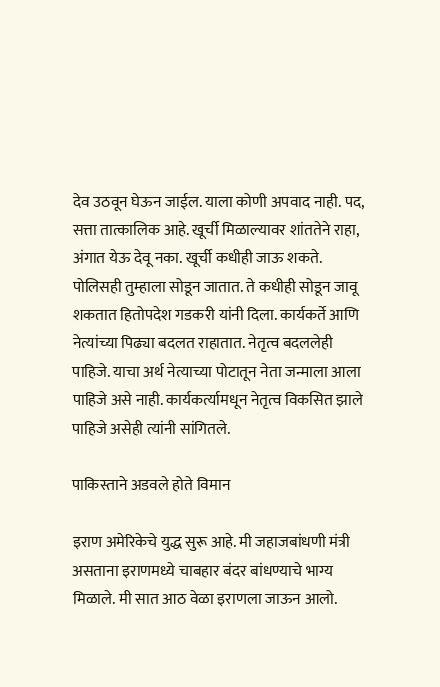देव उठवून घेऊन जाईल. याला कोणी अपवाद नाही. पद, सत्ता तात्कालिक आहे. खूर्ची मिळाल्यावर शांततेने राहा, अंगात येऊ देवू नका. खूर्ची कधीही जाऊ शकते. पोलिसही तुम्हाला सोडून जातात. ते कधीही सोडून जावू शकतात हितोपदेश गडकरी यांनी दिला. कार्यकर्ते आणि नेत्यांच्या पिढ्या बदलत राहातात. नेतृत्व बदललेही पाहिजे. याचा अर्थ नेत्याच्या पोटातून नेता जन्माला आला पाहिजे असे नाही. कार्यकर्त्यामधून नेतृत्व विकसित झाले पाहिजे असेही त्यांनी सांगितले.

पाकिस्ताने अडवले होते विमान

इराण अमेरिकेचे युद्ध सुरू आहे. मी जहाजबांधणी मंत्री असताना इराणमध्ये चाबहार बंदर बांधण्याचे भाग्य मिळाले. मी सात आठ वेळा इराणला जाऊन आलो.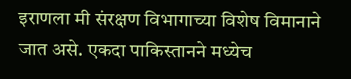इराणला मी संरक्षण विभागाच्या विशेष विमानाने जात असे. एकदा पाकिस्तानने मध्येच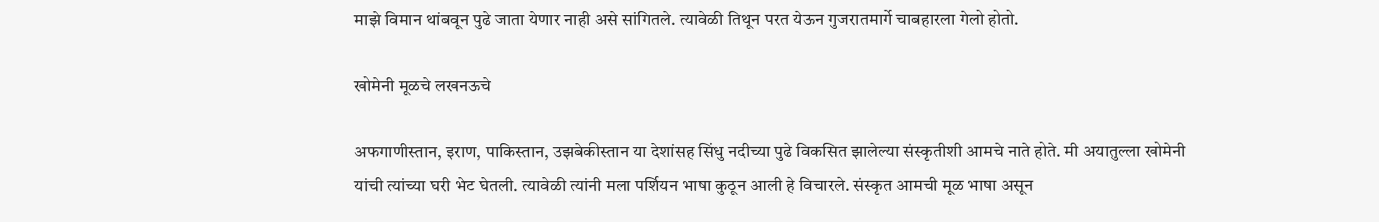माझे विमान थांबवून पुढे जाता येणार नाही असे सांगितले. त्यावेळी तिथून परत येऊन गुजरातमार्गे चाबहारला गेलो होतो.

खोमेनी मूळचे लखनऊचे

अफगाणीस्तान, इराण, पाकिस्तान, उझबेकीस्तान या देशांसह सिंधु नदीच्या पुढे विकसित झालेल्या संस्कृतीशी आमचे नाते होते. मी अयातुल्ला खोमेनी यांची त्यांच्या घरी भेट घेतली. त्यावेळी त्यांनी मला पर्शियन भाषा कुठून आली हे विचारले. संस्कृत आमची मूळ भाषा असून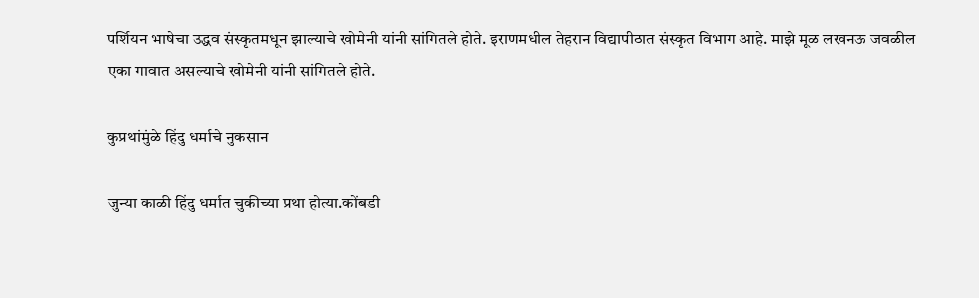पर्शियन भाषेचा उद्धव संस्कृतमधून झाल्याचे खोमेनी यांनी सांगितले होते. इराणमधील तेहरान विद्यापीठात संस्कृत विभाग आहे. माझे मूळ लखनऊ जवळील एका गावात असल्याचे खोमेनी यांनी सांगितले होते.

कुप्रथांमुंळे हिंदु धर्माचे नुकसान

जुन्या काळी हिंदु धर्मात चुकीच्या प्रथा होत्या.कोंबडी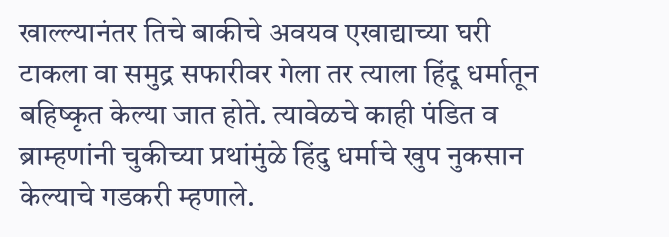खाल्ल्यानंतर तिचे बाकीचे अवयव एखाद्याच्या घरी टाकला वा समुद्र सफारीवर गेला तर त्याला हिंदू धर्मातून बहिष्कृत केल्या जात होते. त्यावेळचे काही पंडित व ब्राम्हणांनी चुकीच्या प्रथांमुंळे हिंदु धर्माचे खुप नुकसान केल्याचे गडकरी म्हणाले.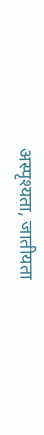अस्पृश्यता, जातीयता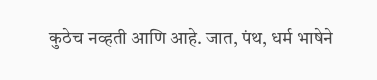कुठेच नव्हती आणि आहे. जात, पंथ, धर्म भाषेने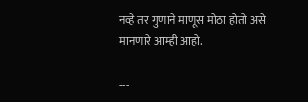नव्हे तर गुणाने माणूस मोठा होतो असे मानणारे आम्ही आहो.

---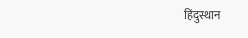हिंदुस्थान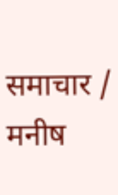समाचार / मनीष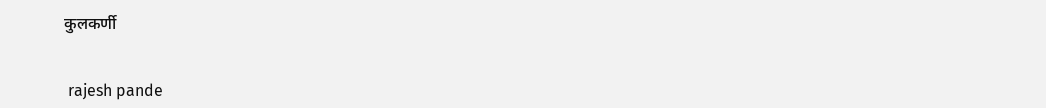कुलकर्णी


 rajesh pande